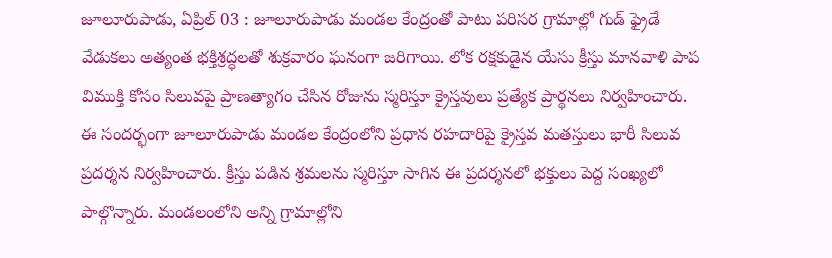జూలూరుపాడు, ఏప్రిల్ 03 : జూలూరుపాడు మండల కేంద్రంతో పాటు పరిసర గ్రామాల్లో గుడ్ ఫ్రైడే వేడుకలు అత్యంత భక్తిశ్రద్ధలతో శుక్రవారం ఘనంగా జరిగాయి. లోక రక్షకుడైన యేసు క్రీస్తు మానవాళి పాప విముక్తి కోసం సిలువపై ప్రాణత్యాగం చేసిన రోజును స్మరిస్తూ క్రైస్తవులు ప్రత్యేక ప్రార్థనలు నిర్వహించారు. ఈ సందర్భంగా జూలూరుపాడు మండల కేంద్రంలోని ప్రధాన రహదారిపై క్రైస్తవ మతస్తులు భారీ సిలువ ప్రదర్శన నిర్వహించారు. క్రీస్తు పడిన శ్రమలను స్మరిస్తూ సాగిన ఈ ప్రదర్శనలో భక్తులు పెద్ద సంఖ్యలో పాల్గొన్నారు. మండలంలోని అన్ని గ్రామాల్లోని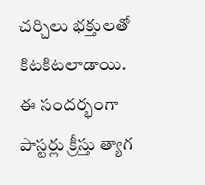చర్చిలు భక్తులతో కిటకిటలాడాయి. ఈ సందర్భంగా పాస్టర్లు క్రీస్తు త్యాగ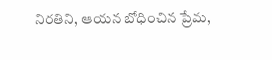నిరతిని, ఆయన బోధించిన ప్రేమ,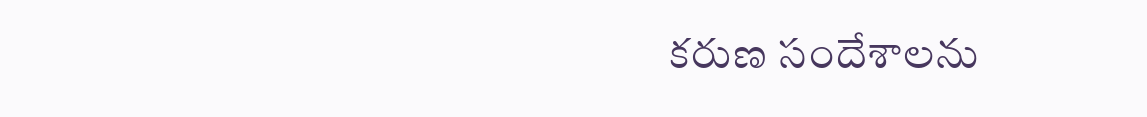కరుణ సందేశాలను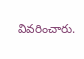వివరించారు.